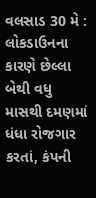વલસાડ 30 મે : લોકડાઉનના કારણે છેલ્લા બેથી વધુ માસથી દમણમાં ધંધા રોજગાર કરતાં, કંપની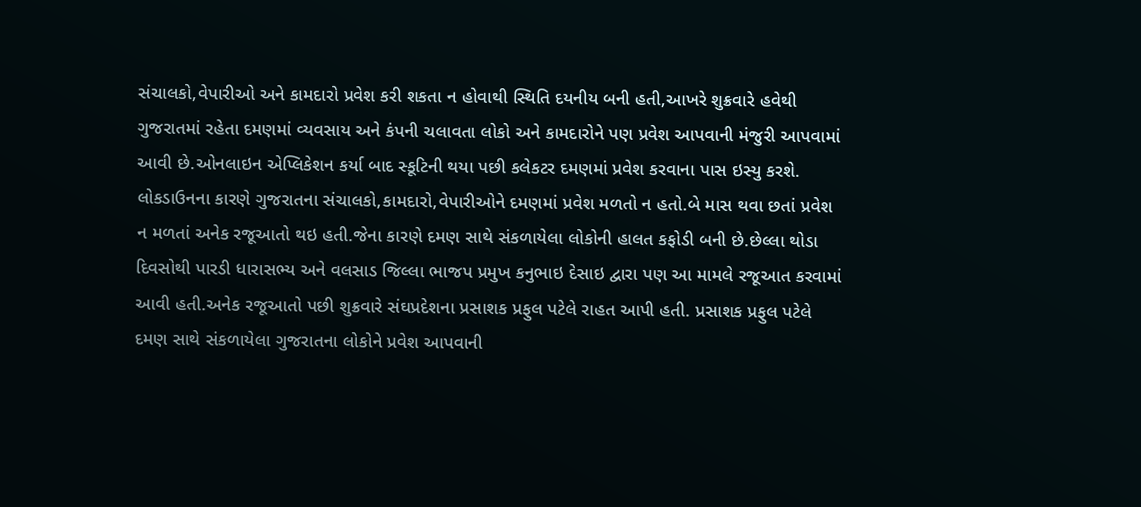સંચાલકો,વેપારીઓ અને કામદારો પ્રવેશ કરી શકતા ન હોવાથી સ્થિતિ દયનીય બની હતી,આખરે શુક્રવારે હવેથી ગુજરાતમાં રહેતા દમણમાં વ્યવસાય અને કંપની ચલાવતા લોકો અને કામદારોને પણ પ્રવેશ આપવાની મંજુરી આપવામાં આવી છે.ઓનલાઇન એપ્લિકેશન કર્યા બાદ સ્કૂટિની થયા પછી કલેકટર દમણમાં પ્રવેશ કરવાના પાસ ઇસ્યુ કરશે.
લોકડાઉનના કારણે ગુજરાતના સંચાલકો,કામદારો,વેપારીઓને દમણમાં પ્રવેશ મળતો ન હતો.બે માસ થવા છતાં પ્રવેશ ન મળતાં અનેક રજૂઆતો થઇ હતી.જેના કારણે દમણ સાથે સંકળાયેલા લોકોની હાલત કફોડી બની છે.છેલ્લા થોડા દિવસોથી પારડી ધારાસભ્ય અને વલસાડ જિલ્લા ભાજપ પ્રમુખ કનુભાઇ દેસાઇ દ્વારા પણ આ મામલે રજૂઆત કરવામાં આવી હતી.અનેક રજૂઆતો પછી શુક્રવારે સંઘપ્રદેશના પ્રસાશક પ્રફુલ પટેલે રાહત આપી હતી. પ્રસાશક પ્રફુલ પટેલે દમણ સાથે સંકળાયેલા ગુજરાતના લોકોને પ્રવેશ આપવાની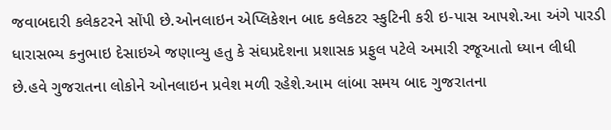જવાબદારી કલેકટરને સોંપી છે.ઓનલાઇન એપ્લિકેશન બાદ કલેકટર સ્કુટિની કરી ઇ-પાસ આપશે.આ અંગે પારડી ધારાસભ્ય કનુભાઇ દેસાઇએ જણાવ્યુ હતુ કે સંઘપ્રદેશના પ્રશાસક પ્રફુલ પટેલે અમારી રજૂઆતો ધ્યાન લીધી છે.હવે ગુજરાતના લોકોને ઓનલાઇન પ્રવેશ મળી રહેશે.આમ લાંબા સમય બાદ ગુજરાતના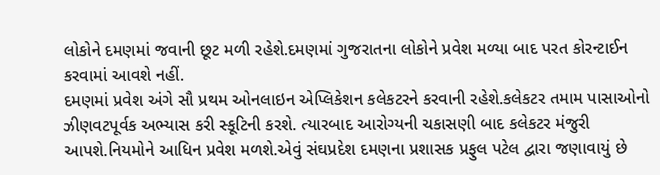લોકોને દમણમાં જવાની છૂટ મળી રહેશે.દમણમાં ગુજરાતના લોકોને પ્રવેશ મળ્યા બાદ પરત કોરન્ટાઈન કરવામાં આવશે નહીં.
દમણમાં પ્રવેશ અંગે સૌ પ્રથમ ઓનલાઇન એપ્લિકેશન કલેકટરને કરવાની રહેશે.કલેકટર તમામ પાસાઓનો ઝીણવટપૂર્વક અભ્યાસ કરી સ્કૂટિની કરશે. ત્યારબાદ આરોગ્યની ચકાસણી બાદ કલેકટર મંજુરી આપશે.નિયમોને આધિન પ્રવેશ મળશે.એવું સંઘપ્રદેશ દમણના પ્રશાસક પ્રફુલ પટેલ દ્વારા જણાવાયું છે